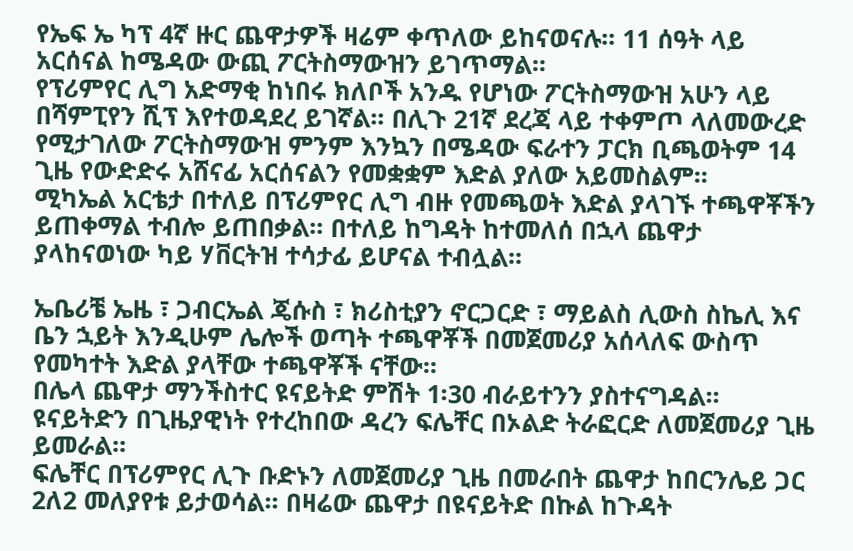የኤፍ ኤ ካፕ 4ኛ ዙር ጨዋታዎች ዛሬም ቀጥለው ይከናወናሉ፡፡ 11 ሰዓት ላይ አርሰናል ከሜዳው ውጪ ፖርትስማውዝን ይገጥማል፡፡
የፕሪምየር ሊግ አድማቂ ከነበሩ ክለቦች አንዱ የሆነው ፖርትስማውዝ አሁን ላይ በሻምፒየን ሺፕ እየተወዳደረ ይገኛል፡፡ በሊጉ 21ኛ ደረጃ ላይ ተቀምጦ ላለመውረድ የሚታገለው ፖርትስማውዝ ምንም እንኳን በሜዳው ፍራተን ፓርክ ቢጫወትም 14 ጊዜ የውድድሩ አሸናፊ አርሰናልን የመቋቋም እድል ያለው አይመስልም፡፡
ሚካኤል አርቴታ በተለይ በፕሪምየር ሊግ ብዙ የመጫወት እድል ያላገኙ ተጫዋቾችን ይጠቀማል ተብሎ ይጠበቃል፡፡ በተለይ ከግዳት ከተመለሰ በኋላ ጨዋታ ያላከናወነው ካይ ሃቨርትዝ ተሳታፊ ይሆናል ተብሏል፡፡

ኤቤሪቼ ኤዜ ፣ ጋብርኤል ጄሱስ ፣ ክሪስቲያን ኖርጋርድ ፣ ማይልስ ሊውስ ስኬሊ እና ቤን ኋይት እንዲሁም ሌሎች ወጣት ተጫዋቾች በመጀመሪያ አሰላለፍ ውስጥ የመካተት እድል ያላቸው ተጫዋቾች ናቸው፡፡
በሌላ ጨዋታ ማንችስተር ዩናይትድ ምሽት 1፡30 ብራይተንን ያስተናግዳል፡፡ ዩናይትድን በጊዜያዊነት የተረከበው ዳረን ፍሌቸር በኦልድ ትራፎርድ ለመጀመሪያ ጊዜ ይመራል፡፡
ፍሌቸር በፕሪምየር ሊጉ ቡድኑን ለመጀመሪያ ጊዜ በመራበት ጨዋታ ከበርንሌይ ጋር 2ለ2 መለያየቱ ይታወሳል፡፡ በዛሬው ጨዋታ በዩናይትድ በኩል ከጉዳት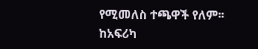የሚመለስ ተጫዋች የለም፡፡
ከአፍሪካ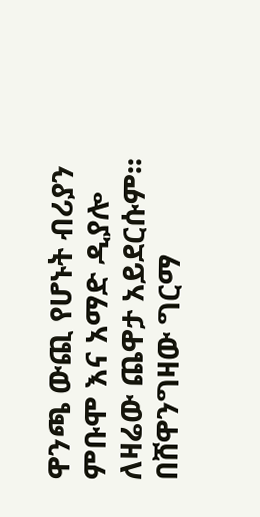ዋንጫ ውጪ የሆኑት ብሪያን ምቡሞ እና አማድ ዲያሎ ለዛሬው ጨዋታ አይደርሱም፡፡
በሸዋንግዛው ግርማ